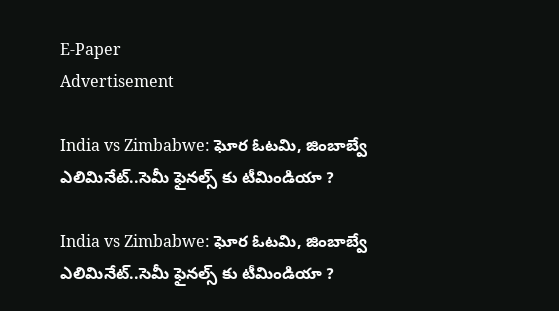E-Paper
Advertisement

India vs Zimbabwe: ఘోర ఓట‌మి, జింబాబ్వే ఎలిమినేట్‌..సెమీ ఫైన‌ల్స్ కు టీమిండియా ?

India vs Zimbabwe: ఘోర ఓట‌మి, జింబాబ్వే ఎలిమినేట్‌..సెమీ ఫైన‌ల్స్ కు టీమిండియా ?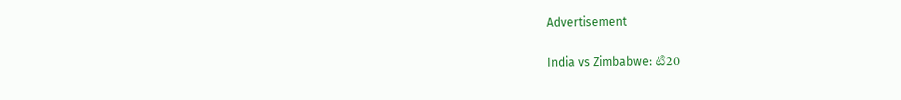Advertisement

India vs Zimbabwe: టి20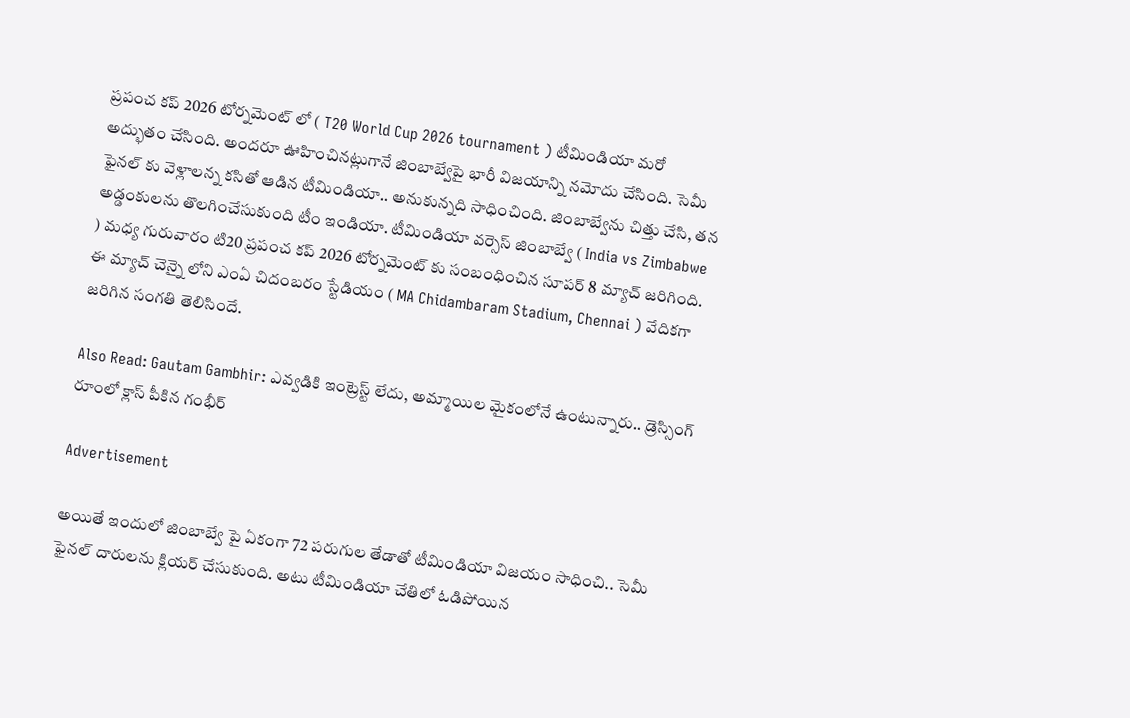ప్రపంచ కప్ 2026 టోర్నమెంట్ లో ( T20 World Cup 2026 tournament ) టీమిండియా మరో అద్భుతం చేసింది. అందరూ ఊహించినట్లుగానే జింబాబ్వేపై భారీ విజయాన్ని నమోదు చేసింది. సెమీ ఫైనల్ కు వెళ్లాలన్న కసితో ఆడిన టీమిండియా.. అనుకున్నది సాధించింది. జింబాబ్వేను చిత్తు చేసి, తన అడ్డంకులను తొలగించేసుకుంది టీం ఇండియా. టీమిండియా వర్సెస్ జింబాబ్వే ( India vs Zimbabwe ) మధ్య గురువారం టి20 ప్రపంచ కప్ 2026 టోర్నమెంట్ కు సంబంధించిన సూపర్ 8 మ్యాచ్ జరిగింది. ఈ మ్యాచ్ చెన్నై లోని ఎంఏ చిదంబరం స్టేడియం ( MA Chidambaram Stadium, Chennai ) వేదికగా జరిగిన సంగతి తెలిసిందే.

Also Read: Gautam Gambhir: ఎవ్వ‌డికి ఇంట్రెస్ట్ లేదు, అమ్మాయిల మైకంలోనే ఉంటున్నారు.. డ్రెస్సింగ్ రూంలో క్లాస్ పీకిన గంభీర్‌

Advertisement

అయితే ఇందులో జింబాబ్వే పై ఏకంగా 72 పరుగుల తేడాతో టీమిండియా విజయం సాధించి.. సెమీ ఫైనల్ దారులను క్లియర్ చేసుకుంది. అటు టీమిండియా చేతిలో ఓడిపోయిన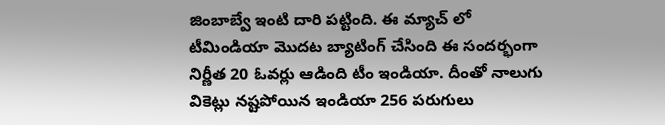జింబాబ్వే ఇంటి దారి పట్టింది. ఈ మ్యాచ్ లో టీమిండియా మొదట బ్యాటింగ్ చేసింది ఈ సందర్భంగా నిర్ణీత‌ 20 ఓవర్లు ఆడింది టీం ఇండియా. దీంతో నాలుగు వికెట్లు నష్టపోయిన ఇండియా 256 పరుగులు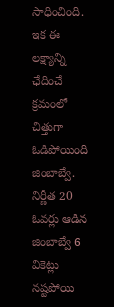సాధించింది. ఇక ఈ లక్ష్యాన్ని ఛేదించే క్రమంలో చిత్తుగా ఓడిపోయింది జింబాబ్వే. నిర్ణీత 20 ఓవ‌ర్లు ఆడిన జింబాబ్వే 6 వికెట్లు న‌ష్ట‌పోయి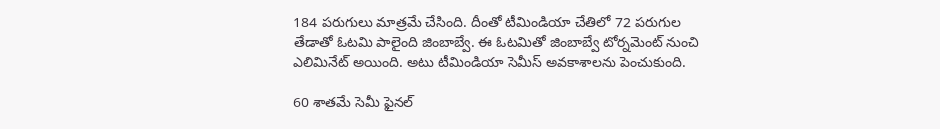184 ప‌రుగులు మాత్ర‌మే చేసింది. దీంతో టీమిండియా చేతిలో 72 ప‌రుగుల తేడాతో ఓట‌మి పాలైంది జింబాబ్వే. ఈ ఓట‌మితో జింబాబ్వే టోర్న‌మెంట్ నుంచి ఎలిమినేట్ అయింది. అటు టీమిండియా సెమీస్ అవ‌కాశాల‌ను పెంచుకుంది.

60 శాతమే సెమీ ఫైనల్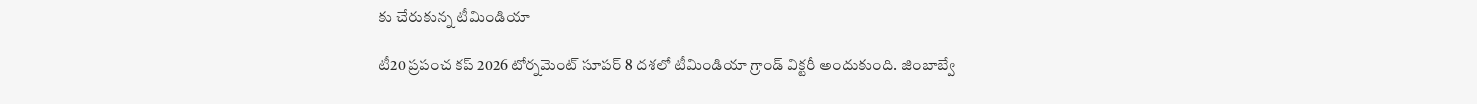కు చేరుకున్న టీమిండియా

టీ20 ప్రపంచ కప్ 2026 టోర్నమెంట్ సూపర్ 8 దశలో టీమిండియా గ్రాండ్ విక్టరీ అందుకుంది. జింబాబ్వే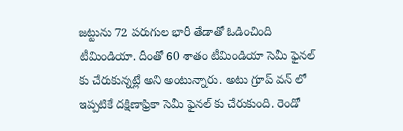జట్టును 72 పరుగుల భారీ తేడాతో ఓడించింది టీమిండియా. దీంతో 60 శాతం టీమిండియా సెమీ ఫైనల్ కు చేరుకున్నట్లే అని అంటున్నారు. అటు గ్రూప్ వన్ లో ఇప్పటికే దక్షిణాఫ్రికా సెమీ ఫైనల్ కు చేరుకుంది. రెండో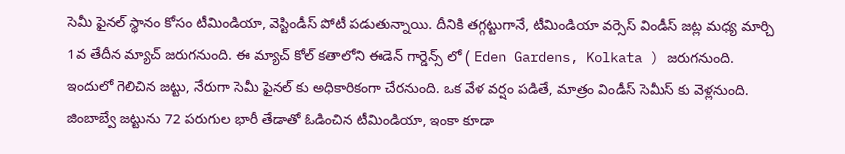సెమీ ఫైనల్ స్థానం కోసం టీమిండియా, వెస్టిండీస్ పోటీ ప‌డుతున్నాయి. దీనికి త‌గ్గ‌ట్టుగానే, టీమిండియా వ‌ర్సెస్ విండీస్ జ‌ట్ల మ‌ధ్య మార్చి 1వ తేదీన మ్యాచ్ జ‌రుగ‌నుంది. ఈ మ్యాచ్ కోల్ క‌తాలోని ఈడెన్ గార్డెన్స్ లో ( Eden Gardens, Kolkata ) జ‌రుగ‌నుంది. ఇందులో గెలిచిన జ‌ట్టు, నేరుగా సెమీ ఫైన‌ల్ కు అధికారికంగా చేర‌నుంది. ఒక వేళ వ‌ర్షం ప‌డితే, మాత్రం విండీస్ సెమీస్ కు వెళ్ల‌నుంది. జింబాబ్వే జట్టును 72 పరుగుల భారీ తేడాతో ఓడించిన‌ టీమిండియా, ఇంకా కూడా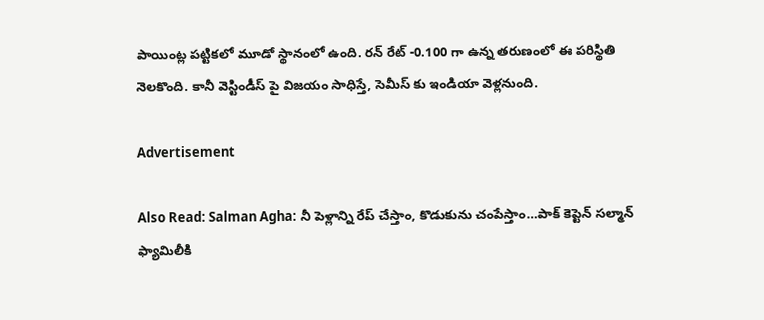పాయింట్ల ప‌ట్టిక‌లో మూడో స్థానంలో ఉంది. ర‌న్ రేట్ -0.100 గా ఉన్న త‌రుణంలో ఈ ప‌రిస్థితి నెల‌కొంది. కానీ వెస్టిండీస్ పై విజ‌యం సాధిస్తే, సెమీస్ కు ఇండియా వెళ్ల‌నుంది.

Advertisement

Also Read: Salman Agha: నీ పెళ్లాన్ని రేప్ చేస్తాం, కొడుకును చంపేస్తాం…పాక్ కెప్టెన్ స‌ల్మాన్ ఫ్యామిలీకి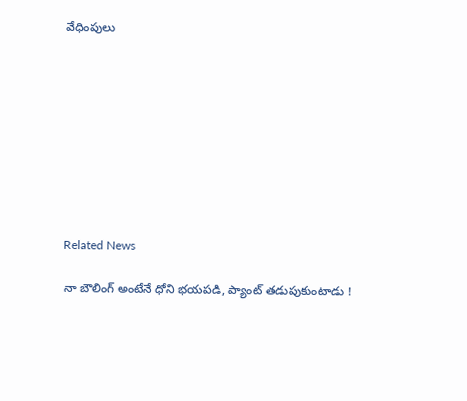వేధింపులు









Related News

నా బౌలింగ్ అంటేనే ధోని భ‌య‌ప‌డి, ప్యాంట్ త‌డుపుకుంటాడు !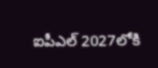ఐపీఎల్ 2027లోకి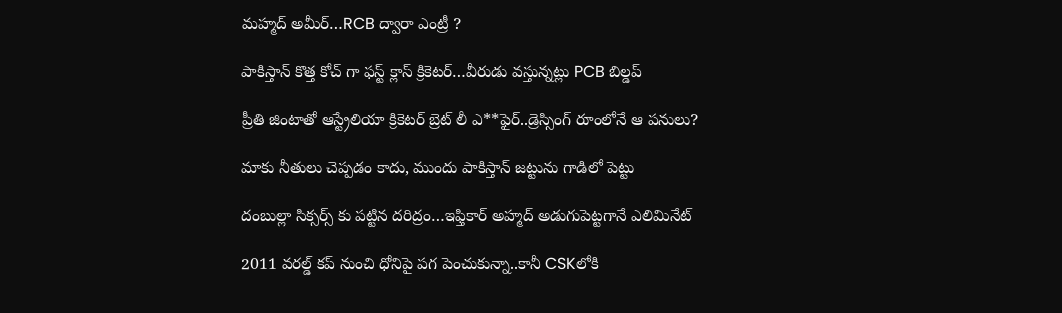మహ్మద్ అమీర్…RCB ద్వారా ఎంట్రీ ?

పాకిస్తాన్ కొత్త‌ కోచ్ గా ఫ‌స్ట్ క్లాస్ క్రికెట‌ర్‌…వీరుడు వ‌స్తున్న‌ట్లు PCB బిల్డ‌ప్

ప్రీతి జింటాతో ఆస్ట్రేలియా క్రికెట‌ర్‌ బ్రెట్ లీ ఎ**ఫైర్‌..డ్రెస్సింగ్ రూంలోనే ఆ ప‌నులు?

మాకు నీతులు చెప్ప‌డం కాదు, ముందు పాకిస్తాన్ జ‌ట్టును గాడిలో పెట్టు

దంబుల్లా సిక్సర్స్ కు ప‌ట్టిన ద‌రిద్రం…ఇఫ్తికార్ అహ్మద్ అడుగుపెట్ట‌గానే ఎలిమినేట్

2011 వ‌ర‌ల్డ్ క‌ప్ నుంచి ధోనిపై ప‌గ పెంచుకున్నా..కానీ CSKలోకి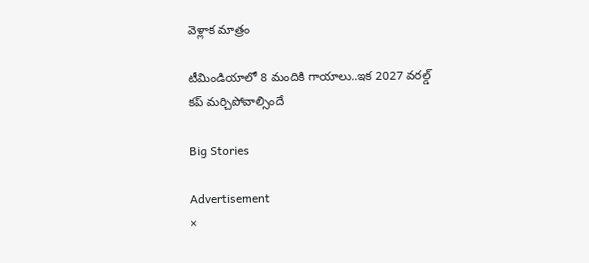వెళ్లాక మాత్రం

టీమిండియాలో 8 మందికి గాయాలు..ఇక 2027 వ‌ర‌ల్డ్ క‌ప్ మ‌ర్చిపోవాల్సిందే

Big Stories

Advertisement
×